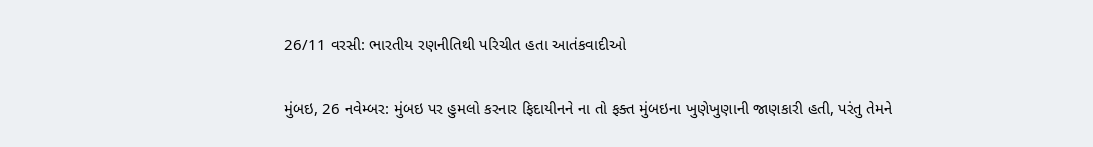26/11 વરસી: ભારતીય રણનીતિથી પરિચીત હતા આતંકવાદીઓ

મુંબઇ, 26 નવેમ્બર: મુંબઇ પર હુમલો કરનાર ફિદાયીનને ના તો ફક્ત મુંબઇના ખુણેખુણાની જાણકારી હતી, પરંતુ તેમને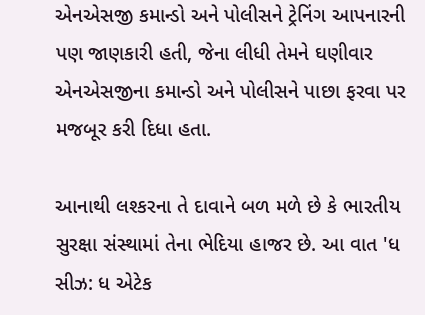એનએસજી કમાન્ડો અને પોલીસને ટ્રેનિંગ આપનારની પણ જાણકારી હતી, જેના લીધી તેમને ઘણીવાર એનએસજીના કમાન્ડો અને પોલીસને પાછા ફરવા પર મજબૂર કરી દિધા હતા.

આનાથી લશ્કરના તે દાવાને બળ મળે છે કે ભારતીય સુરક્ષા સંસ્થામાં તેના ભેદિયા હાજર છે. આ વાત 'ધ સીઝ: ધ એટેક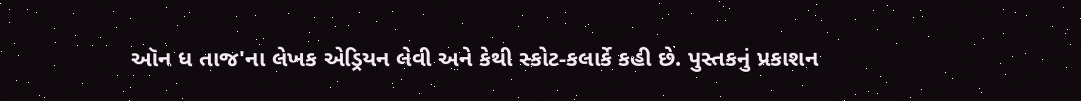ઑન ધ તાજ'ના લેખક એડ્રિયન લેવી અને કેથી સ્કોટ-કલાર્કે કહી છે. પુસ્તકનું પ્રકાશન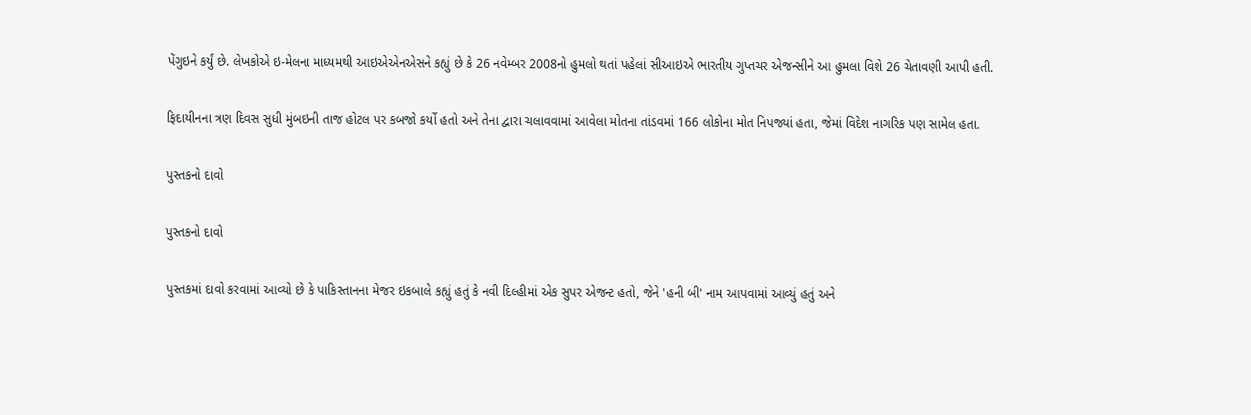પેંગુઇને કર્યું છે. લેખકોએ ઇ-મેલના માધ્યમથી આઇએએનએસને કહ્યું છે કે 26 નવેમ્બર 2008નો હુમલો થતાં પહેલાં સીઆઇએ ભારતીય ગુપ્તચર એજન્સીને આ હુમલા વિશે 26 ચેતાવણી આપી હતી.

ફિદાયીનના ત્રણ દિવસ સુધી મુંબઇની તાજ હોટલ પર કબજો કર્યો હતો અને તેના દ્વારા ચલાવવામાં આવેલા મોતના તાંડવમાં 166 લોકોના મોત નિપજ્યાં હતા, જેમાં વિદેશ નાગરિક પણ સામેલ હતા.

પુસ્તકનો દાવો

પુસ્તકનો દાવો

પુસ્તકમાં દાવો કરવામાં આવ્યો છે કે પાકિસ્તાનના મેજર ઇકબાલે કહ્યું હતું કે નવી દિલ્હીમાં એક સુપર એજન્ટ હતો, જેને 'હની બી' નામ આપવામાં આવ્યું હતું અને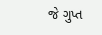જે ગુપ્ત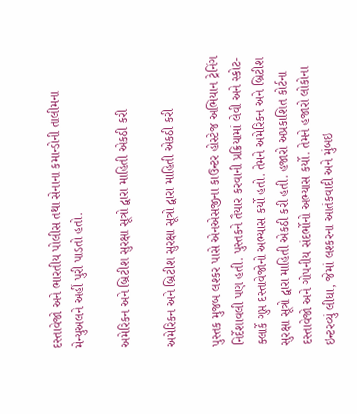દસ્તાવેજો અને ભારતીય પોલીસ તથા સેનાના કમાન્ડોની તાલીમના મેન્યુઅલને અહીં પુરી પાડતો હતો.

અમેરિકન અને બ્રિટીશ સુરક્ષા સૂત્રો દ્વારા માહિતી એકઠી કરી

અમેરિકન અને બ્રિટીશ સુરક્ષા સૂત્રો દ્વારા માહિતી એકઠી કરી

પુસ્તક મુજબ લશ્કર પાસે એનએસજીના કાઉન્ટર હોસ્ટેજ અભિયાન ટ્રેનિંગ નિર્દેશાવલી પણ હતી. પુસ્તકને તૈયાર કરવાની પ્રક્રિયામાં લેવી અને સ્કોટ-ક્લાર્કે ગુપ્ત દસ્તાવેજોનો અભ્યાસ કર્યો હતો. તેમને અમેરિકન અને બ્રિટીશ સુરક્ષા સૂત્રો દ્વારા માહિતી એકઠી કરી હતી. હજારો અપ્રકાશિત કોર્ટના દસ્તાવેજો અને ગોપનીય સંદર્ભોનો અભ્યાસ કર્યો. તેમને હજારો લોકોના ઇન્ટરવ્યું લીધા, જેમાં લશ્કરના આતંકવાદી અને મુંબઇ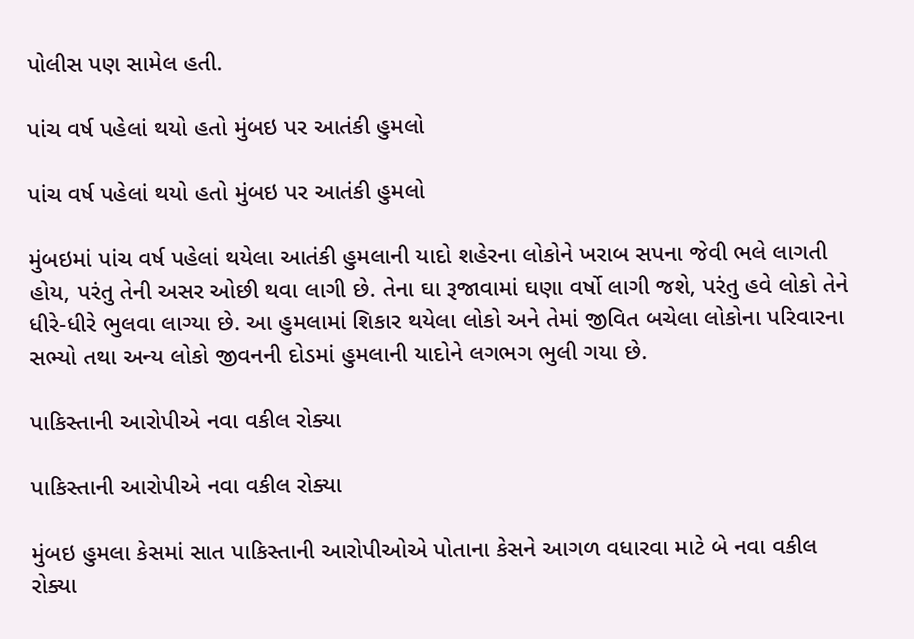પોલીસ પણ સામેલ હતી.

પાંચ વર્ષ પહેલાં થયો હતો મુંબઇ પર આતંકી હુમલો

પાંચ વર્ષ પહેલાં થયો હતો મુંબઇ પર આતંકી હુમલો

મુંબઇમાં પાંચ વર્ષ પહેલાં થયેલા આતંકી હુમલાની યાદો શહેરના લોકોને ખરાબ સપના જેવી ભલે લાગતી હોય, પરંતુ તેની અસર ઓછી થવા લાગી છે. તેના ઘા રૂજાવામાં ઘણા વર્ષો લાગી જશે, પરંતુ હવે લોકો તેને ધીરે-ધીરે ભુલવા લાગ્યા છે. આ હુમલામાં શિકાર થયેલા લોકો અને તેમાં જીવિત બચેલા લોકોના પરિવારના સભ્યો તથા અન્ય લોકો જીવનની દોડમાં હુમલાની યાદોને લગભગ ભુલી ગયા છે.

પાકિસ્તાની આરોપીએ નવા વકીલ રોક્યા

પાકિસ્તાની આરોપીએ નવા વકીલ રોક્યા

મુંબઇ હુમલા કેસમાં સાત પાકિસ્તાની આરોપીઓએ પોતાના કેસને આગળ વધારવા માટે બે નવા વકીલ રોક્યા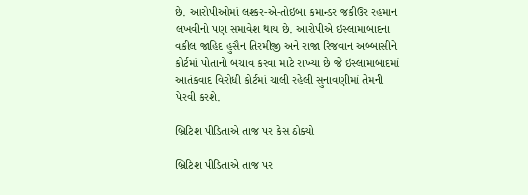છે. આરોપીઓમાં લશ્કર-એ-તોઇબા કમાન્ડર જકીઉર રહમાન લખવીનો પણ સમાવેશ થાય છે. આરોપીએ ઇસ્લામાબાદના વકીલ જાહિદ હુસૈન તિરમીજી અને રાજા રિજવાન અબ્બાસીને કોર્ટમાં પોતાનો બચાવ કરવા માટે રાખ્યા છે જે ઇસ્લામાબાદમાં આતંકવાદ વિરોધી કોર્ટમાં ચાલી રહેલી સુનાવણીમાં તેમની પેરવી કરશે.

બ્રિટિશ પીડિતાએ તાજ પર કેસ ઠોક્યો

બ્રિટિશ પીડિતાએ તાજ પર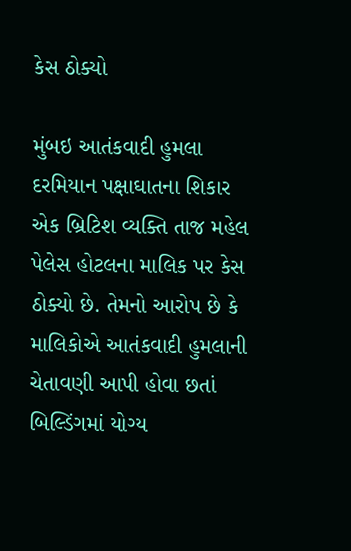કેસ ઠોક્યો

મુંબઇ આતંકવાદી હુમલા દરમિયાન પક્ષાઘાતના શિકાર એક બ્રિટિશ વ્યક્તિ તાજ મહેલ પેલેસ હોટલના માલિક પર કેસ ઠોક્યો છે. તેમનો આરોપ છે કે માલિકોએ આતંકવાદી હુમલાની ચેતાવણી આપી હોવા છતાં બિલ્ડિંગમાં યોગ્ય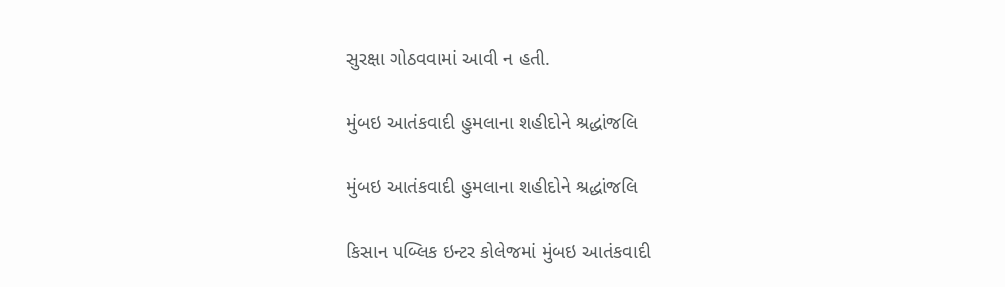સુરક્ષા ગોઠવવામાં આવી ન હતી.

મુંબઇ આતંકવાદી હુમલાના શહીદોને શ્રદ્ધાંજલિ

મુંબઇ આતંકવાદી હુમલાના શહીદોને શ્રદ્ધાંજલિ

કિસાન પબ્લિક ઇન્ટર કોલેજમાં મુંબઇ આતંકવાદી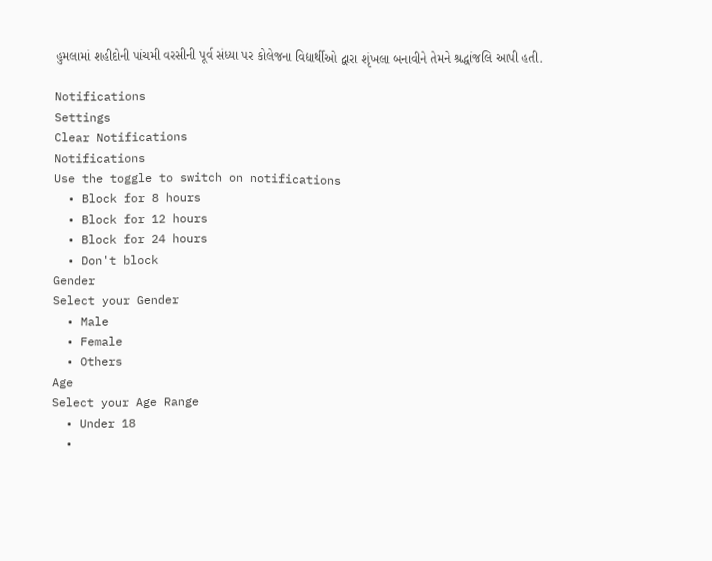હુમલામાં શહીદોની પાંચમી વરસીની પૂર્વ સંધ્યા પર કોલેજના વિદ્યાર્થીઓ દ્વારા શૃંખલા બનાવીને તેમને શ્રદ્ધાંજલિ આપી હતી.

Notifications
Settings
Clear Notifications
Notifications
Use the toggle to switch on notifications
  • Block for 8 hours
  • Block for 12 hours
  • Block for 24 hours
  • Don't block
Gender
Select your Gender
  • Male
  • Female
  • Others
Age
Select your Age Range
  • Under 18
  •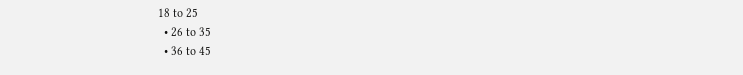18 to 25
  • 26 to 35
  • 36 to 45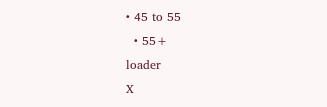• 45 to 55
  • 55+
loader
X